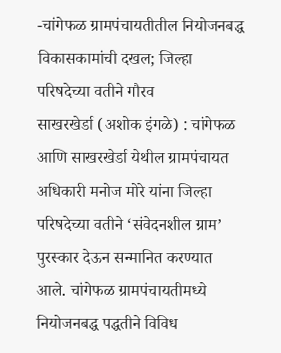-चांगेफळ ग्रामपंचायतीतील नियोजनबद्ध विकासकामांची दखल; जिल्हा परिषदेच्या वतीने गौरव
साखरखेर्डा (अशोक इंगळे) : चांगेफळ आणि साखरखेर्डा येथील ग्रामपंचायत अधिकारी मनोज मोरे यांना जिल्हा परिषदेच्या वतीने ‘संवेदनशील ग्राम’ पुरस्कार देऊन सन्मानित करण्यात आले. चांगेफळ ग्रामपंचायतीमध्ये नियोजनबद्ध पद्धतीने विविध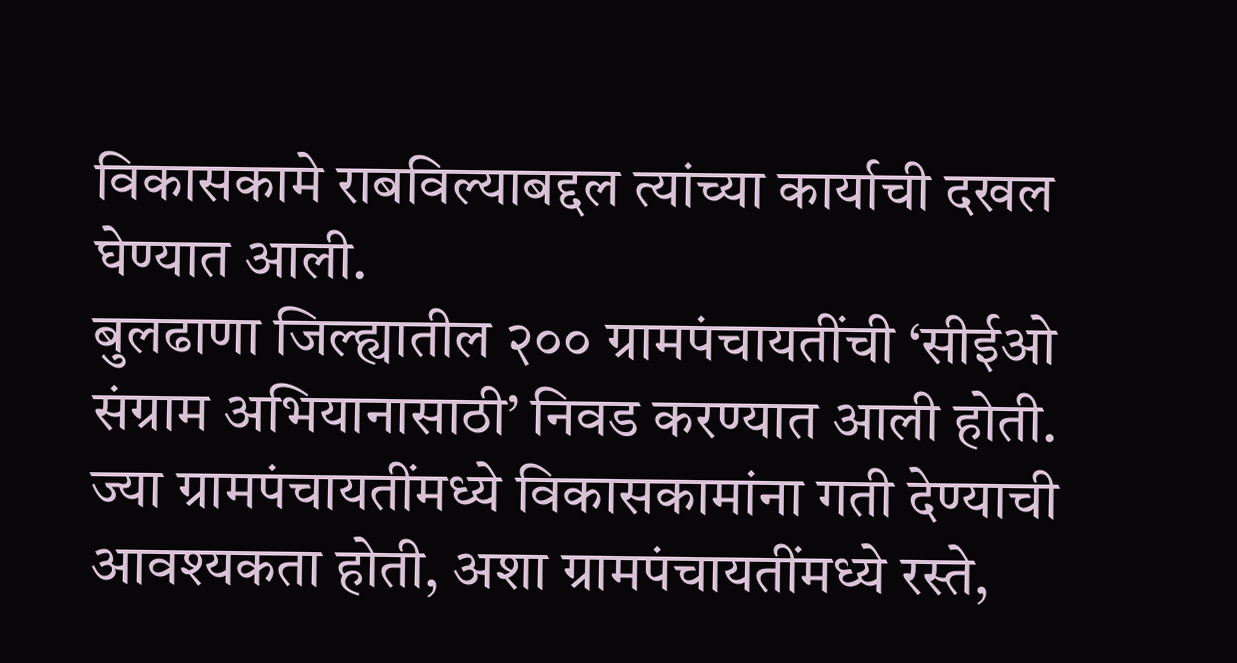विकासकामे राबविल्याबद्दल त्यांच्या कार्याची दखल घेण्यात आली.
बुलढाणा जिल्ह्यातील २०० ग्रामपंचायतींची ‘सीईओ संग्राम अभियानासाठी’ निवड करण्यात आली होती. ज्या ग्रामपंचायतींमध्ये विकासकामांना गती देण्याची आवश्यकता होती, अशा ग्रामपंचायतींमध्ये रस्ते,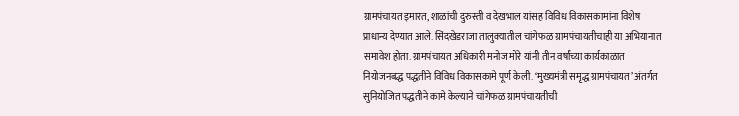ग्रामपंचायत इमारत, शाळांची दुरुस्ती व देखभाल यांसह विविध विकासकामांना विशेष प्राधान्य देण्यात आले. सिंदखेडराजा तालुक्यातील चांगेफळ ग्रामपंचायतीचाही या अभियानात समावेश होता. ग्रामपंचायत अधिकारी मनोज मोरे यांनी तीन वर्षांच्या कार्यकाळात नियोजनबद्ध पद्धतीने विविध विकासकामे पूर्ण केली. ‘मुख्यमंत्री समृद्ध ग्रामपंचायत’ अंतर्गत सुनियोजित पद्धतीने कामे केल्याने चांगेफळ ग्रामपंचायतीची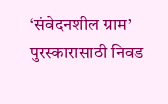‘संवेदनशील ग्राम’ पुरस्कारासाठी निवड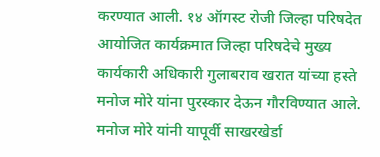करण्यात आली. १४ ऑगस्ट रोजी जिल्हा परिषदेत आयोजित कार्यक्रमात जिल्हा परिषदेचे मुख्य कार्यकारी अधिकारी गुलाबराव खरात यांच्या हस्ते मनोज मोरे यांना पुरस्कार देऊन गौरविण्यात आले.
मनोज मोरे यांनी यापूर्वी साखरखेर्डा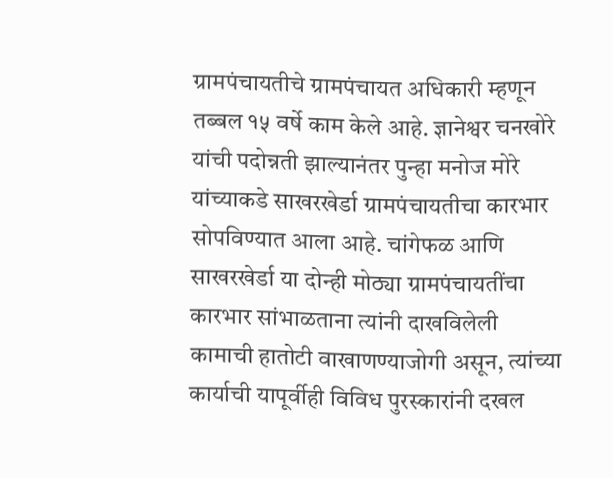ग्रामपंचायतीचे ग्रामपंचायत अधिकारी म्हणून तब्बल १५ वर्षे काम केले आहे. ज्ञानेश्वर चनखोरे यांची पदोन्नती झाल्यानंतर पुन्हा मनोज मोरे यांच्याकडे साखरखेर्डा ग्रामपंचायतीचा कारभार सोपविण्यात आला आहे. चांगेफळ आणि साखरखेर्डा या दोन्ही मोठ्या ग्रामपंचायतींचा कारभार सांभाळताना त्यांनी दाखविलेली कामाची हातोटी वाखाणण्याजोगी असून, त्यांच्या कार्याची यापूर्वीही विविध पुरस्कारांनी दखल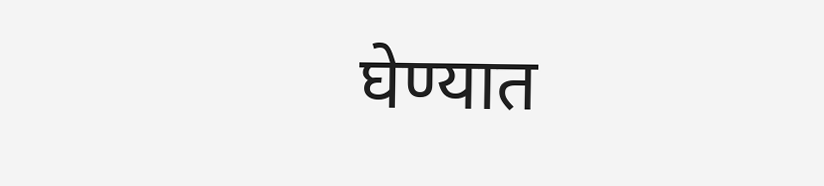घेण्यात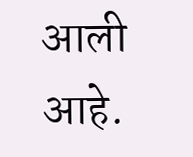आली आहे.